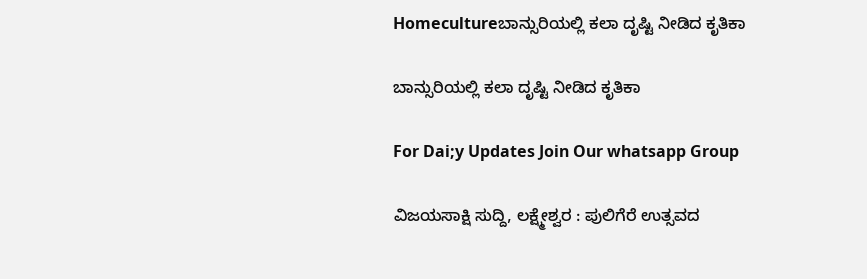Homecultureಬಾನ್ಸುರಿಯಲ್ಲಿ ಕಲಾ ದೃಷ್ಟಿ ನೀಡಿದ ಕೃತಿಕಾ

ಬಾನ್ಸುರಿಯಲ್ಲಿ ಕಲಾ ದೃಷ್ಟಿ ನೀಡಿದ ಕೃತಿಕಾ

For Dai;y Updates Join Our whatsapp Group

ವಿಜಯಸಾಕ್ಷಿ ಸುದ್ದಿ, ಲಕ್ಷ್ಮೇಶ್ವರ : ಪುಲಿಗೆರೆ ಉತ್ಸವದ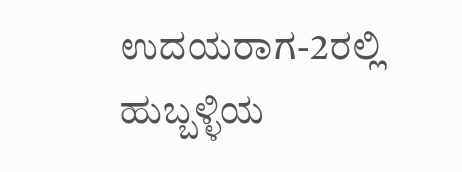ಉದಯರಾಗ-2ರಲ್ಲಿ ಹುಬ್ಬಳ್ಳಿಯ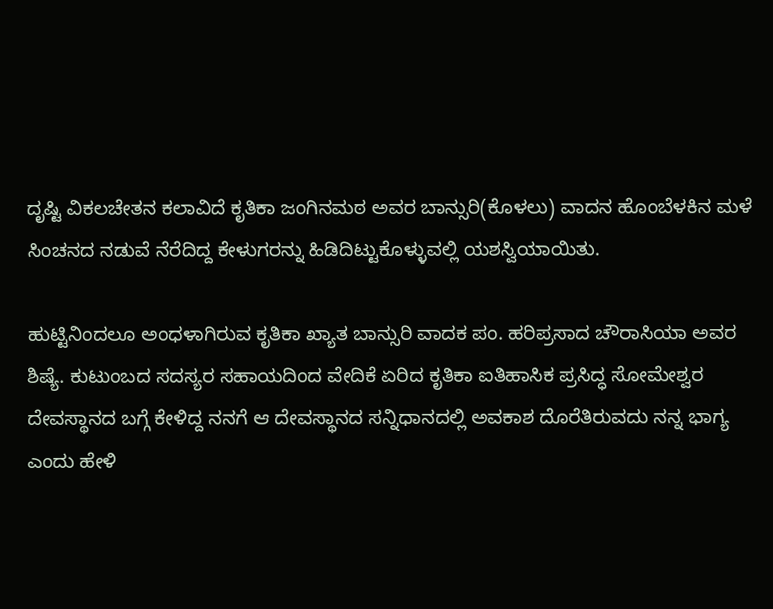ದೃಷ್ಟಿ ವಿಕಲಚೇತನ ಕಲಾವಿದೆ ಕೃತಿಕಾ ಜಂಗಿನಮಠ ಅವರ ಬಾನ್ಸುರಿ(ಕೊಳಲು) ವಾದನ ಹೊಂಬೆಳಕಿನ ಮಳೆ ಸಿಂಚನದ ನಡುವೆ ನೆರೆದಿದ್ದ ಕೇಳುಗರನ್ನು ಹಿಡಿದಿಟ್ಟುಕೊಳ್ಳುವಲ್ಲಿ ಯಶಸ್ವಿಯಾಯಿತು.

ಹುಟ್ಟಿನಿಂದಲೂ ಅಂಧಳಾಗಿರುವ ಕೃತಿಕಾ ಖ್ಯಾತ ಬಾನ್ಸುರಿ ವಾದಕ ಪಂ. ಹರಿಪ್ರಸಾದ ಚೌರಾಸಿಯಾ ಅವರ ಶಿಷ್ಯೆ. ಕುಟುಂಬದ ಸದಸ್ಯರ ಸಹಾಯದಿಂದ ವೇದಿಕೆ ಏರಿದ ಕೃತಿಕಾ ಐತಿಹಾಸಿಕ ಪ್ರಸಿದ್ಧ ಸೋಮೇಶ್ವರ ದೇವಸ್ಥಾನದ ಬಗ್ಗೆ ಕೇಳಿದ್ದ ನನಗೆ ಆ ದೇವಸ್ಥಾನದ ಸನ್ನಿಧಾನದಲ್ಲಿ ಅವಕಾಶ ದೊರೆತಿರುವದು ನನ್ನ ಭಾಗ್ಯ ಎಂದು ಹೇಳಿ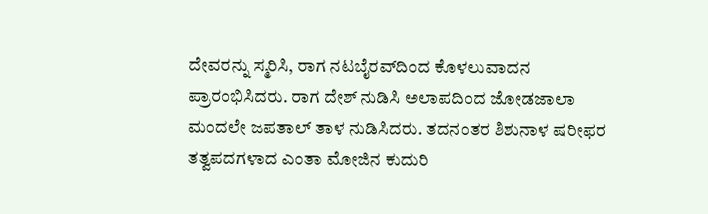ದೇವರನ್ನು ಸ್ಮರಿಸಿ, ರಾಗ ನಟಬೈರವ್‌ದಿಂದ ಕೊಳಲುವಾದನ ಪ್ರಾರಂಭಿಸಿದರು. ರಾಗ ದೇಶ್ ನುಡಿಸಿ ಅಲಾಪದಿಂದ ಜೋಡಜಾಲಾ ಮಂದಲೇ ಜಪತಾಲ್ ತಾಳ ನುಡಿಸಿದರು. ತದನಂತರ ಶಿಶುನಾಳ ಷರೀಫರ ತತ್ವಪದಗಳಾದ ಎಂತಾ ಮೋಜಿನ ಕುದುರಿ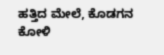ಹತ್ತಿದ ಮೇಲೆ, ಕೊಡಗನ ಕೋಳಿ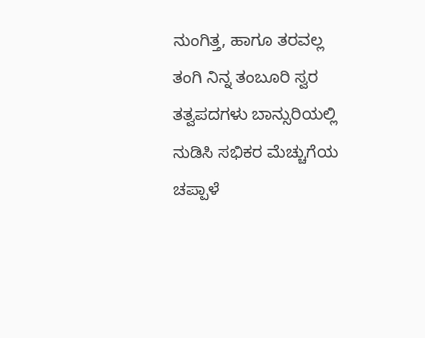ನುಂಗಿತ್ತ, ಹಾಗೂ ತರವಲ್ಲ ತಂಗಿ ನಿನ್ನ ತಂಬೂರಿ ಸ್ವರ ತತ್ವಪದಗಳು ಬಾನ್ಸುರಿಯಲ್ಲಿ ನುಡಿಸಿ ಸಭಿಕರ ಮೆಚ್ಚುಗೆಯ ಚಪ್ಪಾಳೆ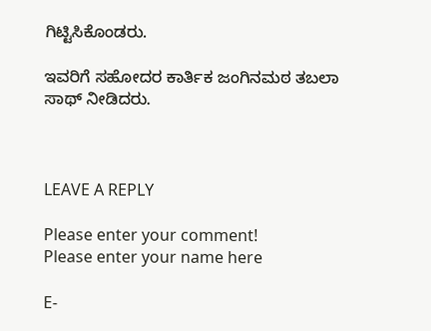ಗಿಟ್ಟಿಸಿಕೊಂಡರು.

ಇವರಿಗೆ ಸಹೋದರ ಕಾರ್ತಿಕ ಜಂಗಿನಮಠ ತಬಲಾ ಸಾಥ್ ನೀಡಿದರು.



LEAVE A REPLY

Please enter your comment!
Please enter your name here

E-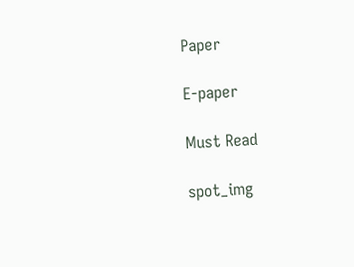Paper

E-paper

Must Read

spot_img